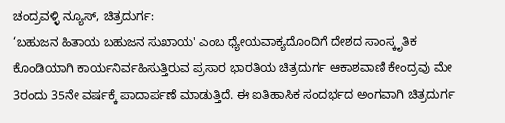ಚಂದ್ರವಳ್ಳಿ ನ್ಯೂಸ್, ಚಿತ್ರದುರ್ಗ:
‘ಬಹುಜನ ಹಿತಾಯ ಬಹುಜನ ಸುಖಾಯ' ಎಂಬ ಧ್ಯೇಯವಾಕ್ಯದೊಂದಿಗೆ ದೇಶದ ಸಾಂಸ್ಕೃತಿಕ ಕೊಂಡಿಯಾಗಿ ಕಾರ್ಯನಿರ್ವಹಿಸುತ್ತಿರುವ ಪ್ರಸಾರ ಭಾರತಿಯ ಚಿತ್ರದುರ್ಗ ಆಕಾಶವಾಣಿ ಕೇಂದ್ರವು ಮೇ 3ರಂದು 35ನೇ ವರ್ಷಕ್ಕೆ ಪಾದಾರ್ಪಣೆ ಮಾಡುತ್ತಿದೆ. ಈ ಐತಿಹಾಸಿಕ ಸಂದರ್ಭದ ಅಂಗವಾಗಿ ಚಿತ್ರದುರ್ಗ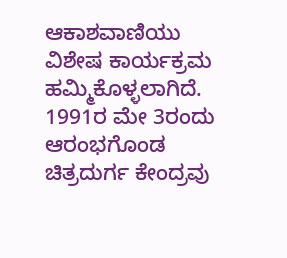ಆಕಾಶವಾಣಿಯು ವಿಶೇಷ ಕಾರ್ಯಕ್ರಮ ಹಮ್ಮಿಕೊಳ್ಳಲಾಗಿದೆ.
1991ರ ಮೇ 3ರಂದು ಆರಂಭಗೊಂಡ ಚಿತ್ರದುರ್ಗ ಕೇಂದ್ರವು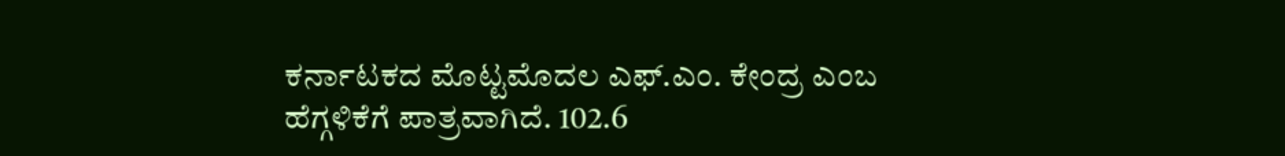ಕರ್ನಾಟಕದ ಮೊಟ್ಟಮೊದಲ ಎಫ್.ಎಂ. ಕೇಂದ್ರ ಎಂಬ ಹೆಗ್ಗಳಿಕೆಗೆ ಪಾತ್ರವಾಗಿದೆ. 102.6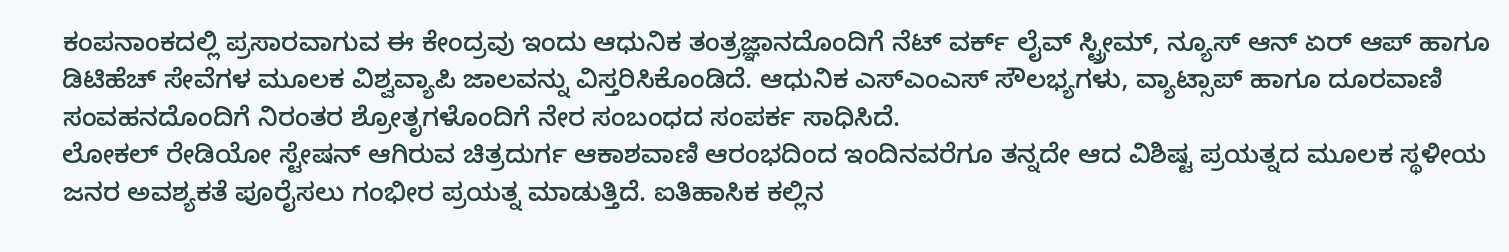ಕಂಪನಾಂಕದಲ್ಲಿ ಪ್ರಸಾರವಾಗುವ ಈ ಕೇಂದ್ರವು ಇಂದು ಆಧುನಿಕ ತಂತ್ರಜ್ಞಾನದೊಂದಿಗೆ ನೆಟ್ ವರ್ಕ್ ಲೈವ್ ಸ್ಟ್ರೀಮ್, ನ್ಯೂಸ್ ಆನ್ ಏರ್ ಆಪ್ ಹಾಗೂ ಡಿಟಿಹೆಚ್ ಸೇವೆಗಳ ಮೂಲಕ ವಿಶ್ವವ್ಯಾಪಿ ಜಾಲವನ್ನು ವಿಸ್ತರಿಸಿಕೊಂಡಿದೆ. ಆಧುನಿಕ ಎಸ್ಎಂಎಸ್ ಸೌಲಭ್ಯಗಳು, ವ್ಯಾಟ್ಸಾಪ್ ಹಾಗೂ ದೂರವಾಣಿ ಸಂವಹನದೊಂದಿಗೆ ನಿರಂತರ ಶ್ರೋತೃಗಳೊಂದಿಗೆ ನೇರ ಸಂಬಂಧದ ಸಂಪರ್ಕ ಸಾಧಿಸಿದೆ.
ಲೋಕಲ್ ರೇಡಿಯೋ ಸ್ಟೇಷನ್ ಆಗಿರುವ ಚಿತ್ರದುರ್ಗ ಆಕಾಶವಾಣಿ ಆರಂಭದಿಂದ ಇಂದಿನವರೆಗೂ ತನ್ನದೇ ಆದ ವಿಶಿಷ್ಟ ಪ್ರಯತ್ನದ ಮೂಲಕ ಸ್ಥಳೀಯ ಜನರ ಅವಶ್ಯಕತೆ ಪೂರೈಸಲು ಗಂಭೀರ ಪ್ರಯತ್ನ ಮಾಡುತ್ತಿದೆ. ಐತಿಹಾಸಿಕ ಕಲ್ಲಿನ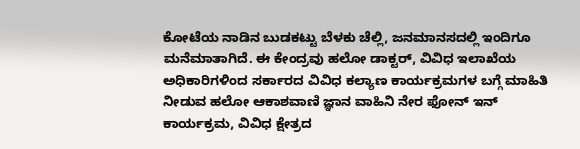ಕೋಟೆಯ ನಾಡಿನ ಬುಡಕಟ್ಟು ಬೆಳಕು ಚೆಲ್ಲಿ, ಜನಮಾನಸದಲ್ಲಿ ಇಂದಿಗೂ ಮನೆಮಾತಾಗಿದೆ. ಈ ಕೇಂದ್ರವು ಹಲೋ ಡಾಕ್ಟರ್, ವಿವಿಧ ಇಲಾಖೆಯ ಅಧಿಕಾರಿಗಳಿಂದ ಸರ್ಕಾರದ ವಿವಿಧ ಕಲ್ಯಾಣ ಕಾರ್ಯಕ್ರಮಗಳ ಬಗ್ಗೆ ಮಾಹಿತಿ ನೀಡುವ ಹಲೋ ಆಕಾಶವಾಣಿ ಜ್ಞಾನ ವಾಹಿನಿ ನೇರ ಫೋನ್ ಇನ್ ಕಾರ್ಯಕ್ರಮ, ವಿವಿಧ ಕ್ಷೇತ್ರದ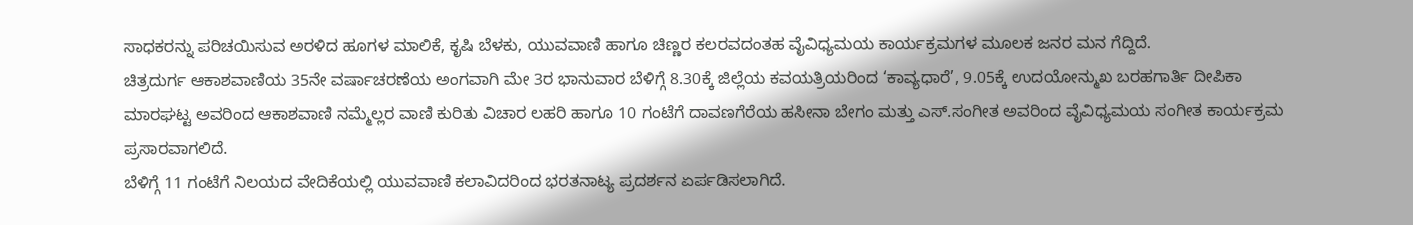ಸಾಧಕರನ್ನು ಪರಿಚಯಿಸುವ ಅರಳಿದ ಹೂಗಳ ಮಾಲಿಕೆ, ಕೃಷಿ ಬೆಳಕು, ಯುವವಾಣಿ ಹಾಗೂ ಚಿಣ್ಣರ ಕಲರವದಂತಹ ವೈವಿಧ್ಯಮಯ ಕಾರ್ಯಕ್ರಮಗಳ ಮೂಲಕ ಜನರ ಮನ ಗೆದ್ದಿದೆ.
ಚಿತ್ರದುರ್ಗ ಆಕಾಶವಾಣಿಯ 35ನೇ ವರ್ಷಾಚರಣೆಯ ಅಂಗವಾಗಿ ಮೇ 3ರ ಭಾನುವಾರ ಬೆಳಿಗ್ಗೆ 8.30ಕ್ಕೆ ಜಿಲ್ಲೆಯ ಕವಯತ್ರಿಯರಿಂದ ‘ಕಾವ್ಯಧಾರೆ’, 9.05ಕ್ಕೆ ಉದಯೋನ್ಮುಖ ಬರಹಗಾರ್ತಿ ದೀಪಿಕಾ ಮಾರಘಟ್ಟ ಅವರಿಂದ ಆಕಾಶವಾಣಿ ನಮ್ಮೆಲ್ಲರ ವಾಣಿ ಕುರಿತು ವಿಚಾರ ಲಹರಿ ಹಾಗೂ 10 ಗಂಟೆಗೆ ದಾವಣಗೆರೆಯ ಹಸೀನಾ ಬೇಗಂ ಮತ್ತು ಎಸ್.ಸಂಗೀತ ಅವರಿಂದ ವೈವಿಧ್ಯಮಯ ಸಂಗೀತ ಕಾರ್ಯಕ್ರಮ ಪ್ರಸಾರವಾಗಲಿದೆ.
ಬೆಳಿಗ್ಗೆ 11 ಗಂಟೆಗೆ ನಿಲಯದ ವೇದಿಕೆಯಲ್ಲಿ ಯುವವಾಣಿ ಕಲಾವಿದರಿಂದ ಭರತನಾಟ್ಯ ಪ್ರದರ್ಶನ ಏರ್ಪಡಿಸಲಾಗಿದೆ.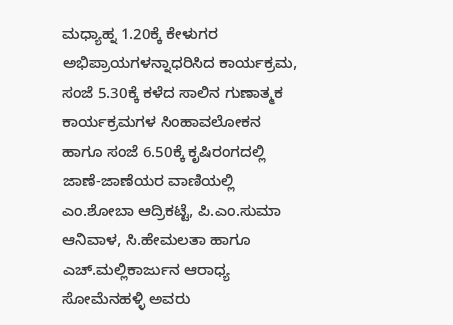ಮಧ್ಯಾಹ್ನ 1.20ಕ್ಕೆ ಕೇಳುಗರ ಅಭಿಪ್ರಾಯಗಳನ್ನಾಧರಿಸಿದ ಕಾರ್ಯಕ್ರಮ, ಸಂಜೆ 5.30ಕ್ಕೆ ಕಳೆದ ಸಾಲಿನ ಗುಣಾತ್ಮಕ ಕಾರ್ಯಕ್ರಮಗಳ ಸಿಂಹಾವಲೋಕನ ಹಾಗೂ ಸಂಜೆ 6.50ಕ್ಕೆ ಕೃಷಿರಂಗದಲ್ಲಿ ಜಾಣೆ-ಜಾಣೆಯರ ವಾಣಿಯಲ್ಲಿ ಎಂ.ಶೋಬಾ ಆದ್ರಿಕಟ್ಟೆ, ಪಿ.ಎಂ.ಸುಮಾ ಆನಿವಾಳ, ಸಿ.ಹೇಮಲತಾ ಹಾಗೂ ಎಚ್.ಮಲ್ಲಿಕಾರ್ಜುನ ಆರಾಧ್ಯ ಸೋಮೆನಹಳ್ಳಿ ಅವರು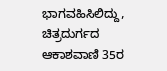ಭಾಗವಹಿಸಿಲಿದ್ದು, ಚಿತ್ರದುರ್ಗದ ಆಕಾಶವಾಣಿ 35ರ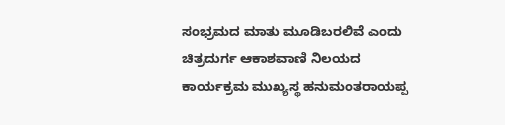ಸಂಭ್ರಮದ ಮಾತು ಮೂಡಿಬರಲಿವೆ ಎಂದು ಚಿತ್ರದುರ್ಗ ಆಕಾಶವಾಣಿ ನಿಲಯದ ಕಾರ್ಯಕ್ರಮ ಮುಖ್ಯಸ್ಥ ಹನುಮಂತರಾಯಪ್ಪ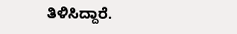ತಿಳಿಸಿದ್ದಾರೆ.